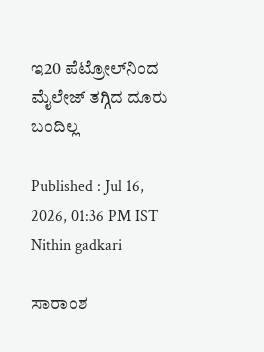ಇ20 ಪೆಟ್ರೋಲ್‌ನಿಂದ ಮೈಲೇಜ್‌ ತಗ್ಗಿದ ದೂರು ಬಂದಿಲ್ಲ

Published : Jul 16, 2026, 01:36 PM IST
Nithin gadkari

ಸಾರಾಂಶ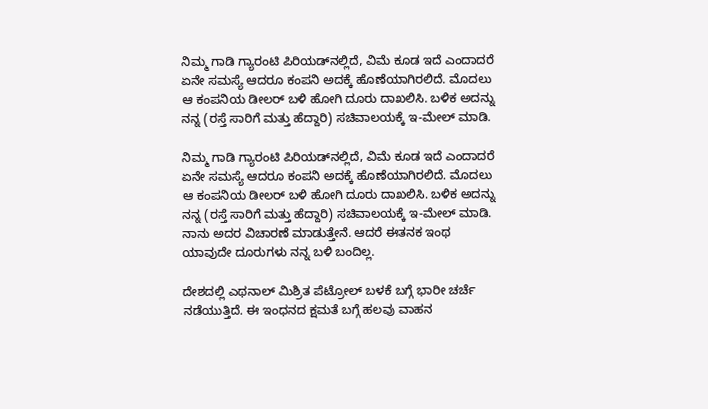ನಿಮ್ಮ ಗಾಡಿ ಗ್ಯಾರಂಟಿ ಪಿರಿಯಡ್‌ನಲ್ಲಿದೆ, ವಿಮೆ ಕೂಡ ಇದೆ ಎಂದಾದರೆ ಏನೇ ಸಮಸ್ಯೆ ಆದರೂ ಕಂಪನಿ ಅದಕ್ಕೆ ಹೊಣೆಯಾಗಿರಲಿದೆ. ಮೊದಲು ಆ ಕಂಪನಿಯ ಡೀಲರ್‌ ಬಳಿ ಹೋಗಿ ದೂರು ದಾಖಲಿಸಿ. ಬಳಿಕ ಅದನ್ನು ನನ್ನ (ರಸ್ತೆ ಸಾರಿಗೆ ಮತ್ತು ಹೆದ್ದಾರಿ) ಸಚಿವಾಲಯಕ್ಕೆ ಇ-ಮೇಲ್‌ ಮಾಡಿ.

ನಿಮ್ಮ ಗಾಡಿ ಗ್ಯಾರಂಟಿ ಪಿರಿಯಡ್‌ನಲ್ಲಿದೆ, ವಿಮೆ ಕೂಡ ಇದೆ ಎಂದಾದರೆ ಏನೇ ಸಮಸ್ಯೆ ಆದರೂ ಕಂಪನಿ ಅದಕ್ಕೆ ಹೊಣೆಯಾಗಿರಲಿದೆ. ಮೊದಲು ಆ ಕಂಪನಿಯ ಡೀಲರ್‌ ಬಳಿ ಹೋಗಿ ದೂರು ದಾಖಲಿಸಿ. ಬಳಿಕ ಅದನ್ನು ನನ್ನ (ರಸ್ತೆ ಸಾರಿಗೆ ಮತ್ತು ಹೆದ್ದಾರಿ) ಸಚಿವಾಲಯಕ್ಕೆ ಇ-ಮೇಲ್‌ ಮಾಡಿ. ನಾನು ಅದರ ವಿಚಾರಣೆ ಮಾಡುತ್ತೇನೆ. ಆದರೆ ಈತನಕ ಇಂಥ ಯಾವುದೇ ದೂರುಗಳು ನನ್ನ ಬಳಿ ಬಂದಿಲ್ಲ.

ದೇಶದಲ್ಲಿ ಎಥನಾಲ್‌ ಮಿಶ್ರಿತ ಪೆಟ್ರೋಲ್‌ ಬಳಕೆ ಬಗ್ಗೆ ಭಾರೀ ಚರ್ಚೆ ನಡೆಯುತ್ತಿದೆ. ಈ ಇಂಧನದ ಕ್ಷಮತೆ ಬಗ್ಗೆ ಹಲವು ವಾಹನ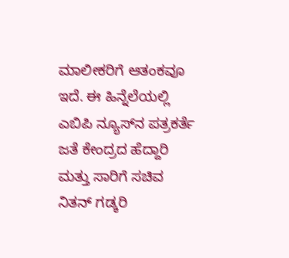ಮಾಲೀಕರಿಗೆ ಆತಂಕವೂ ಇದೆ. ಈ ಹಿನ್ನೆಲೆಯಲ್ಲಿ ಎಬಿಪಿ ನ್ಯೂಸ್‌ನ ಪತ್ರಕರ್ತೆ ಜತೆ ಕೇಂದ್ರದ ಹೆದ್ದಾರಿ ಮತ್ತು ಸಾರಿಗೆ ಸಚಿವ ನಿತನ್‌ ಗಡ್ಕರಿ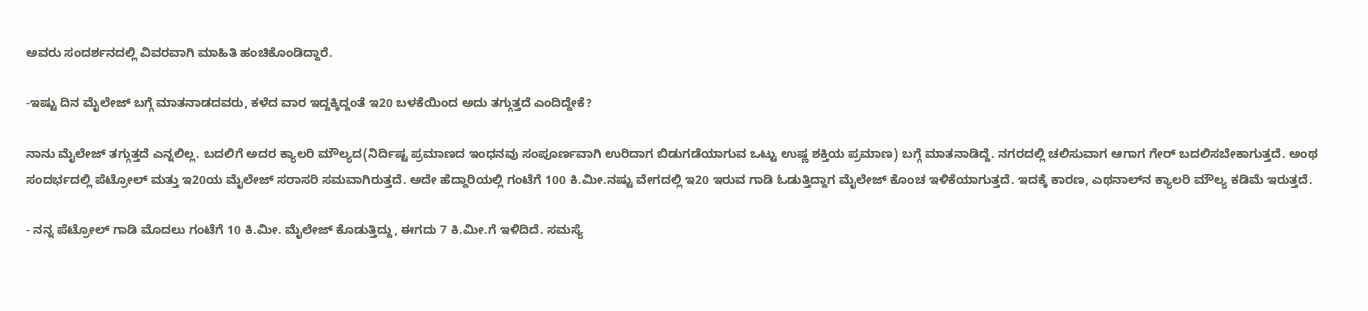ಅವರು ಸಂದರ್ಶನದಲ್ಲಿ ವಿವರವಾಗಿ ಮಾಹಿತಿ ಹಂಚಿಕೊಂಡಿದ್ದಾರೆ.

-ಇಷ್ಟು ದಿನ ಮೈಲೇಜ್‌ ಬಗ್ಗೆ ಮಾತನಾಡದವರು, ಕಳೆದ ವಾರ ಇದ್ದಕ್ಕಿದ್ದಂತೆ ಇ20 ಬಳಕೆಯಿಂದ ಅದು ತಗ್ಗುತ್ತದೆ ಎಂದಿದ್ದೇಕೆ?

ನಾನು ಮೈಲೇಜ್‌ ತಗ್ಗುತ್ತದೆ ಎನ್ನಲಿಲ್ಲ. ಬದಲಿಗೆ ಅದರ ಕ್ಯಾಲರಿ ಮೌಲ್ಯದ(ನಿರ್ದಿಷ್ಟ ಪ್ರಮಾಣದ ಇಂಧನವು ಸಂಪೂರ್ಣವಾಗಿ ಉರಿದಾಗ ಬಿಡುಗಡೆಯಾಗುವ ಒಟ್ಟು ಉಷ್ಣ ಶಕ್ತಿಯ ಪ್ರಮಾಣ) ಬಗ್ಗೆ ಮಾತನಾಡಿದ್ದೆ. ನಗರದಲ್ಲಿ ಚಲಿಸುವಾಗ ಆಗಾಗ ಗೇರ್‌ ಬದಲಿಸಬೇಕಾಗುತ್ತದೆ. ಅಂಥ ಸಂದರ್ಭದಲ್ಲಿ ಪೆಟ್ರೋಲ್‌ ಮತ್ತು ಇ20ಯ ಮೈಲೇಜ್‌ ಸರಾಸರಿ ಸಮವಾಗಿರುತ್ತದೆ. ಅದೇ ಹೆದ್ದಾರಿಯಲ್ಲಿ ಗಂಟೆಗೆ 100 ಕಿ.ಮೀ.ನಷ್ಟು ವೇಗದಲ್ಲಿ ಇ20 ಇರುವ ಗಾಡಿ ಓಡುತ್ತಿದ್ದಾಗ ಮೈಲೇಜ್‌ ಕೊಂಚ ಇಳಿಕೆಯಾಗುತ್ತದೆ. ಇದಕ್ಕೆ ಕಾರಣ, ಎಥನಾಲ್‌ನ ಕ್ಯಾಲರಿ ಮೌಲ್ಯ ಕಡಿಮೆ ಇರುತ್ತದೆ.

- ನನ್ನ ಪೆಟ್ರೋಲ್‌ ಗಾಡಿ ಮೊದಲು ಗಂಟೆಗೆ 10 ಕಿ.ಮೀ. ಮೈಲೇಜ್‌ ಕೊಡುತ್ತಿದ್ದು, ಈಗದು 7 ಕಿ.ಮೀ.ಗೆ ಇಳಿದಿದೆ. ಸಮಸ್ಯೆ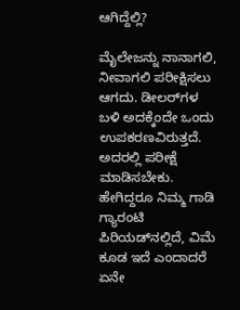ಆಗಿದ್ದೆಲ್ಲಿ?

ಮೈಲೇಜನ್ನು ನಾನಾಗಲಿ, ನೀವಾಗಲಿ ಪರೀಕ್ಷಿಸಲು ಆಗದು. ಡೀಲರ್‌ಗಳ ಬಳಿ ಅದಕ್ಕೆಂದೇ ಒಂದು ಉಪಕರಣವಿರುತ್ತದೆ. ಅದರಲ್ಲಿ ಪರೀಕ್ಷೆ ಮಾಡಿಸಬೇಕು. ಹೇಗಿದ್ದರೂ ನಿಮ್ಮ ಗಾಡಿ ಗ್ಯಾರಂಟಿ ಪಿರಿಯಡ್‌ನಲ್ಲಿದೆ, ವಿಮೆ ಕೂಡ ಇದೆ ಎಂದಾದರೆ ಏನೇ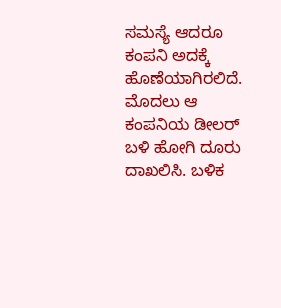ಸಮಸ್ಯೆ ಆದರೂ ಕಂಪನಿ ಅದಕ್ಕೆ ಹೊಣೆಯಾಗಿರಲಿದೆ. ಮೊದಲು ಆ ಕಂಪನಿಯ ಡೀಲರ್‌ ಬಳಿ ಹೋಗಿ ದೂರು ದಾಖಲಿಸಿ. ಬಳಿಕ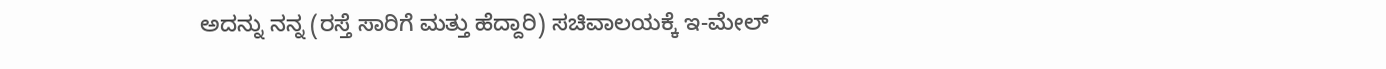ಅದನ್ನು ನನ್ನ (ರಸ್ತೆ ಸಾರಿಗೆ ಮತ್ತು ಹೆದ್ದಾರಿ) ಸಚಿವಾಲಯಕ್ಕೆ ಇ-ಮೇಲ್‌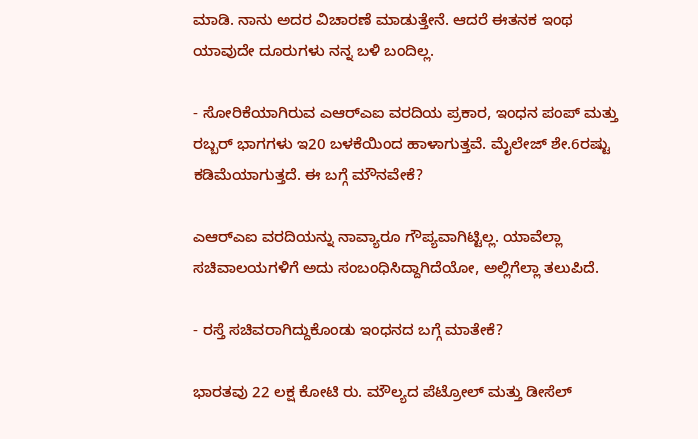ಮಾಡಿ. ನಾನು ಅದರ ವಿಚಾರಣೆ ಮಾಡುತ್ತೇನೆ. ಆದರೆ ಈತನಕ ಇಂಥ ಯಾವುದೇ ದೂರುಗಳು ನನ್ನ ಬಳಿ ಬಂದಿಲ್ಲ.

- ಸೋರಿಕೆಯಾಗಿರುವ ಎಆರ್‌ಎಐ ವರದಿಯ ಪ್ರಕಾರ, ಇಂಧನ ಪಂಪ್‌ ಮತ್ತು ರಬ್ಬರ್‌ ಭಾಗಗಳು ಇ20 ಬಳಕೆಯಿಂದ ಹಾಳಾಗುತ್ತವೆ. ಮೈಲೇಜ್‌ ಶೇ.6ರಷ್ಟು ಕಡಿಮೆಯಾಗುತ್ತದೆ. ಈ ಬಗ್ಗೆ ಮೌನವೇಕೆ?

ಎಆರ್‌ಎಐ ವರದಿಯನ್ನು ನಾವ್ಯಾರೂ ಗೌಪ್ಯವಾಗಿಟ್ಟಿಲ್ಲ. ಯಾವೆಲ್ಲಾ ಸಚಿವಾಲಯಗಳಿಗೆ ಅದು ಸಂಬಂಧಿಸಿದ್ದಾಗಿದೆಯೋ, ಅಲ್ಲಿಗೆಲ್ಲಾ ತಲುಪಿದೆ.

- ರಸ್ತೆ ಸಚಿವರಾಗಿದ್ದುಕೊಂಡು ಇಂಧನದ ಬಗ್ಗೆ ಮಾತೇಕೆ?

ಭಾರತವು 22 ಲಕ್ಷ ಕೋಟಿ ರು. ಮೌಲ್ಯದ ಪೆಟ್ರೋಲ್‌ ಮತ್ತು ಡೀಸೆಲ್‌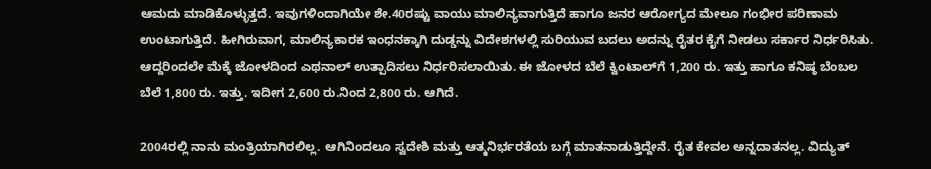ಆಮದು ಮಾಡಿಕೊಳ್ಳುತ್ತದೆ. ಇವುಗಳಿಂದಾಗಿಯೇ ಶೇ.40ರಷ್ಟು ವಾಯು ಮಾಲಿನ್ಯವಾಗುತ್ತಿದೆ ಹಾಗೂ ಜನರ ಆರೋಗ್ಯದ ಮೇಲೂ ಗಂಭೀರ ಪರಿಣಾಮ ಉಂಟಾಗುತ್ತಿದೆ. ಹೀಗಿರುವಾಗ, ಮಾಲಿನ್ಯಕಾರಕ ಇಂಧನಕ್ಕಾಗಿ ದುಡ್ಡನ್ನು ವಿದೇಶಗಳಲ್ಲಿ ಸುರಿಯುವ ಬದಲು ಅದನ್ನು ರೈತರ ಕೈಗೆ ನೀಡಲು ಸರ್ಕಾರ ನಿರ್ಧರಿಸಿತು. ಆದ್ದರಿಂದಲೇ ಮೆಕ್ಕೆ ಜೋಳದಿಂದ ಎಥನಾಲ್‌ ಉತ್ಪಾದಿಸಲು ನಿರ್ಧರಿಸಲಾಯಿತು. ಈ ಜೋಳದ ಬೆಲೆ ಕ್ವಿಂಟಾಲ್‌ಗೆ 1,200 ರು. ಇತ್ತು ಹಾಗೂ ಕನಿಷ್ಠ ಬೆಂಬಲ ಬೆಲೆ 1,800 ರು. ಇತ್ತು. ಇದೀಗ 2,600 ರು.ನಿಂದ 2,800 ರು. ಆಗಿದೆ.

2004ರಲ್ಲಿ ನಾನು ಮಂತ್ರಿಯಾಗಿರಲಿಲ್ಲ. ಆಗಿನಿಂದಲೂ ಸ್ವದೇಶಿ ಮತ್ತು ಆತ್ಮನಿರ್ಭರತೆಯ ಬಗ್ಗೆ ಮಾತನಾಡುತ್ತಿದ್ದೇನೆ. ರೈತ ಕೇವಲ ಅನ್ನದಾತನಲ್ಲ. ವಿದ್ಯುತ್‌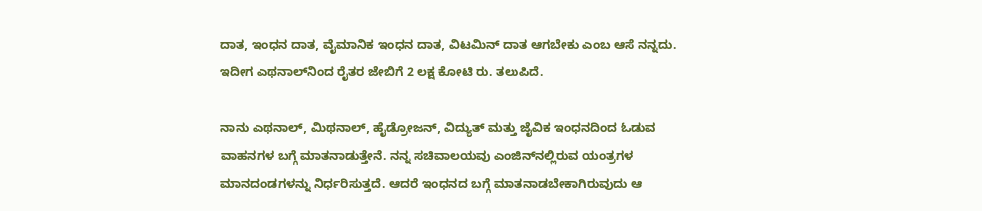ದಾತ, ಇಂಧನ ದಾತ, ವೈಮಾನಿಕ ಇಂಧನ ದಾತ, ವಿಟಮಿನ್‌ ದಾತ ಆಗಬೇಕು ಎಂಬ ಆಸೆ ನನ್ನದು. ಇದೀಗ ಎಥನಾಲ್‌ನಿಂದ ರೈತರ ಜೇಬಿಗೆ 2 ಲಕ್ಷ ಕೋಟಿ ರು. ತಲುಪಿದೆ.

ನಾನು ಎಥನಾಲ್‌, ಮಿಥನಾಲ್‌, ಹೈಡ್ರೋಜನ್‌, ವಿದ್ಯುತ್‌ ಮತ್ತು ಜೈವಿಕ ಇಂಧನದಿಂದ ಓಡುವ ವಾಹನಗಳ ಬಗ್ಗೆ ಮಾತನಾಡುತ್ತೇನೆ. ನನ್ನ ಸಚಿವಾಲಯವು ಎಂಜಿನ್‌ನಲ್ಲಿರುವ ಯಂತ್ರಗಳ ಮಾನದಂಡಗಳನ್ನು ನಿರ್ಧರಿಸುತ್ತದೆ. ಆದರೆ ಇಂಧನದ ಬಗ್ಗೆ ಮಾತನಾಡಬೇಕಾಗಿರುವುದು ಆ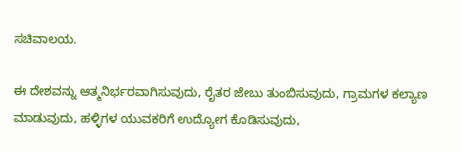ಸಚಿವಾಲಯ.

ಈ ದೇಶವನ್ನು ಆತ್ಮನಿರ್ಭರವಾಗಿಸುವುದು, ರೈತರ ಜೇಬು ತುಂಬಿಸುವುದು, ಗ್ರಾಮಗಳ ಕಲ್ಯಾಣ ಮಾಡುವುದು, ಹಳ್ಳಿಗಳ ಯುವಕರಿಗೆ ಉದ್ಯೋಗ ಕೊಡಿಸುವುದು,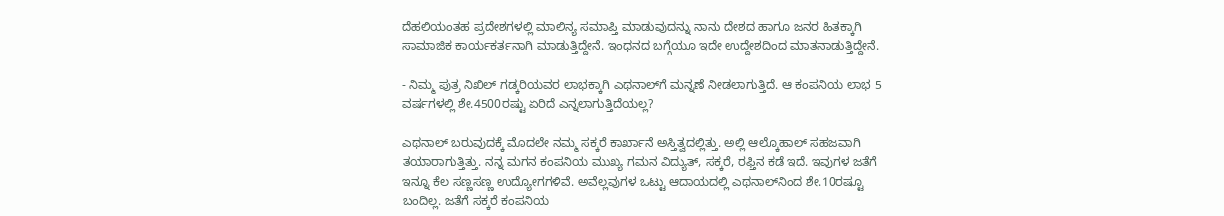ದೆಹಲಿಯಂತಹ ಪ್ರದೇಶಗಳಲ್ಲಿ ಮಾಲಿನ್ಯ ಸಮಾಪ್ತಿ ಮಾಡುವುದನ್ನು ನಾನು ದೇಶದ ಹಾಗೂ ಜನರ ಹಿತಕ್ಕಾಗಿ ಸಾಮಾಜಿಕ ಕಾರ್ಯಕರ್ತನಾಗಿ ಮಾಡುತ್ತಿದ್ದೇನೆ. ಇಂಧನದ ಬಗ್ಗೆಯೂ ಇದೇ ಉದ್ದೇಶದಿಂದ ಮಾತನಾಡುತ್ತಿದ್ದೇನೆ.

- ನಿಮ್ಮ ಪುತ್ರ ನಿಖಿಲ್‌ ಗಡ್ಕರಿಯವರ ಲಾಭಕ್ಕಾಗಿ ಎಥನಾಲ್‌ಗೆ ಮನ್ನಣೆ ನೀಡಲಾಗುತ್ತಿದೆ. ಆ ಕಂಪನಿಯ ಲಾಭ 5 ವರ್ಷಗಳಲ್ಲಿ ಶೇ.4500ರಷ್ಟು ಏರಿದೆ ಎನ್ನಲಾಗುತ್ತಿದೆಯಲ್ಲ?

ಎಥನಾಲ್‌ ಬರುವುದಕ್ಕೆ ಮೊದಲೇ ನಮ್ಮ ಸಕ್ಕರೆ ಕಾರ್ಖಾನೆ ಅಸ್ತಿತ್ವದಲ್ಲಿತ್ತು. ಅಲ್ಲಿ ಆಲ್ಕೊಹಾಲ್‌ ಸಹಜವಾಗಿ ತಯಾರಾಗುತ್ತಿತ್ತು. ನನ್ನ ಮಗನ ಕಂಪನಿಯ ಮುಖ್ಯ ಗಮನ ವಿದ್ಯುತ್‌, ಸಕ್ಕರೆ, ರಫ್ತಿನ ಕಡೆ ಇದೆ. ಇವುಗಳ ಜತೆಗೆ ಇನ್ನೂ ಕೆಲ ಸಣ್ಣಸಣ್ಣ ಉದ್ಯೋಗಗಳಿವೆ. ಅವೆಲ್ಲವುಗಳ ಒಟ್ಟು ಆದಾಯದಲ್ಲಿ ಎಥನಾಲ್‌ನಿಂದ ಶೇ.10ರಷ್ಟೂ ಬಂದಿಲ್ಲ. ಜತೆಗೆ ಸಕ್ಕರೆ ಕಂಪನಿಯ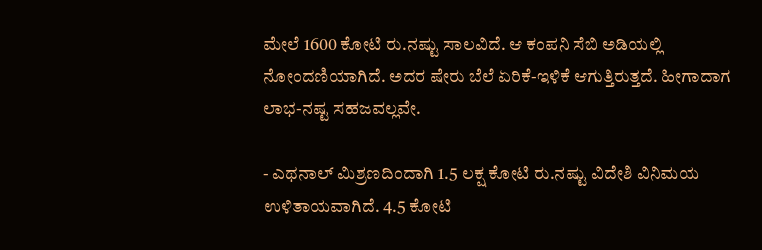ಮೇಲೆ 1600 ಕೋಟಿ ರು.ನಷ್ಟು ಸಾಲವಿದೆ. ಆ ಕಂಪನಿ ಸೆಬಿ ಅಡಿಯಲ್ಲಿ ನೋಂದಣಿಯಾಗಿದೆ. ಅದರ ಷೇರು ಬೆಲೆ ಏರಿಕೆ-ಇಳಿಕೆ ಆಗುತ್ತಿರುತ್ತದೆ. ಹೀಗಾದಾಗ ಲಾಭ-ನಷ್ಟ ಸಹಜವಲ್ಲವೇ.

- ಎಥನಾಲ್‌ ಮಿಶ್ರಣದಿಂದಾಗಿ 1.5 ಲಕ್ಷ ಕೋಟಿ ರು.ನಷ್ಟು ವಿದೇಶಿ ವಿನಿಮಯ ಉಳಿತಾಯವಾಗಿದೆ. 4.5 ಕೋಟಿ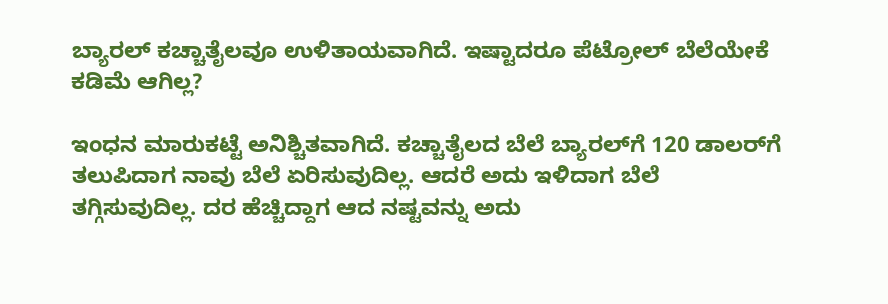ಬ್ಯಾರಲ್‌ ಕಚ್ಚಾತೈಲವೂ ಉಳಿತಾಯವಾಗಿದೆ. ಇಷ್ಟಾದರೂ ಪೆಟ್ರೋಲ್‌ ಬೆಲೆಯೇಕೆ ಕಡಿಮೆ ಆಗಿಲ್ಲ?

ಇಂಧನ ಮಾರುಕಟ್ಟೆ ಅನಿಶ್ಚಿತವಾಗಿದೆ. ಕಚ್ಚಾತೈಲದ ಬೆಲೆ ಬ್ಯಾರಲ್‌ಗೆ 120 ಡಾಲರ್‌ಗೆ ತಲುಪಿದಾಗ ನಾವು ಬೆಲೆ ಏರಿಸುವುದಿಲ್ಲ. ಆದರೆ ಅದು ಇಳಿದಾಗ ಬೆಲೆ ತಗ್ಗಿಸುವುದಿಲ್ಲ. ದರ ಹೆಚ್ಚಿದ್ದಾಗ ಆದ ನಷ್ಟವನ್ನು ಅದು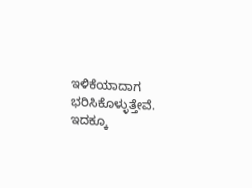ಇಳಿಕೆಯಾದಾಗ ಭರಿಸಿಕೊಳ್ಳುತ್ತೇವೆ. ಇದಕ್ಕೂ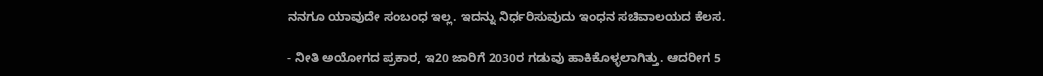ನನಗೂ ಯಾವುದೇ ಸಂಬಂಧ ಇಲ್ಲ. ಇದನ್ನು ನಿರ್ಧರಿಸುವುದು ಇಂಧನ ಸಚಿವಾಲಯದ ಕೆಲಸ.

- ನೀತಿ ಅಯೋಗದ ಪ್ರಕಾರ, ಇ20 ಜಾರಿಗೆ 2030ರ ಗಡುವು ಹಾಕಿಕೊಳ್ಳಲಾಗಿತ್ತು. ಆದರೀಗ 5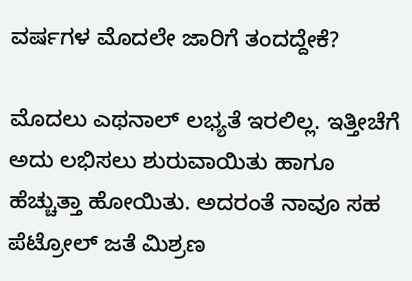ವರ್ಷಗಳ ಮೊದಲೇ ಜಾರಿಗೆ ತಂದದ್ದೇಕೆ?

ಮೊದಲು ಎಥನಾಲ್‌ ಲಭ್ಯತೆ ಇರಲಿಲ್ಲ. ಇತ್ತೀಚೆಗೆ ಅದು ಲಭಿಸಲು ಶುರುವಾಯಿತು ಹಾಗೂ ಹೆಚ್ಚುತ್ತಾ ಹೋಯಿತು. ಅದರಂತೆ ನಾವೂ ಸಹ ಪೆಟ್ರೋಲ್‌ ಜತೆ ಮಿಶ್ರಣ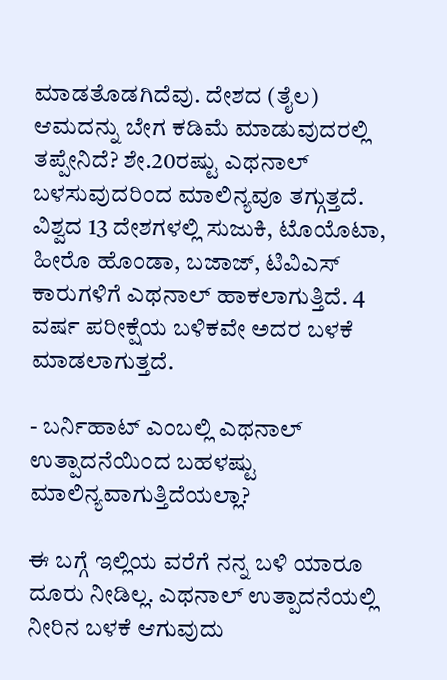ಮಾಡತೊಡಗಿದೆವು. ದೇಶದ (ತೈಲ) ಆಮದನ್ನು ಬೇಗ ಕಡಿಮೆ ಮಾಡುವುದರಲ್ಲಿ ತಪ್ಪೇನಿದೆ? ಶೇ.20ರಷ್ಟು ಎಥನಾಲ್‌ ಬಳಸುವುದರಿಂದ ಮಾಲಿನ್ಯವೂ ತಗ್ಗುತ್ತದೆ. ವಿಶ್ವದ 13 ದೇಶಗಳಲ್ಲಿ ಸುಜುಕಿ, ಟೊಯೊಟಾ, ಹೀರೊ ಹೊಂಡಾ, ಬಜಾಜ್, ಟಿವಿಎಸ್‌ ಕಾರುಗಳಿಗೆ ಎಥನಾಲ್‌ ಹಾಕಲಾಗುತ್ತಿದೆ. 4 ವರ್ಷ ಪರೀಕ್ಷೆಯ ಬಳಿಕವೇ ಅದರ ಬಳಕೆ ಮಾಡಲಾಗುತ್ತದೆ.

- ಬರ್ನಿಹಾಟ್‌ ಎಂಬಲ್ಲಿ ಎಥನಾಲ್‌ ಉತ್ಪಾದನೆಯಿಂದ ಬಹಳಷ್ಟು ಮಾಲಿನ್ಯವಾಗುತ್ತಿದೆಯಲ್ಲಾ?

ಈ ಬಗ್ಗೆ ಇಲ್ಲಿಯ ವರೆಗೆ ನನ್ನ ಬಳಿ ಯಾರೂ ದೂರು ನೀಡಿಲ್ಲ. ಎಥನಾಲ್‌ ಉತ್ಪಾದನೆಯಲ್ಲಿ ನೀರಿನ ಬಳಕೆ ಆಗುವುದು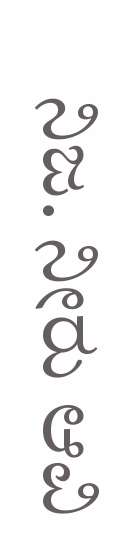ನಿಜ. ನೀರು ಆವಿ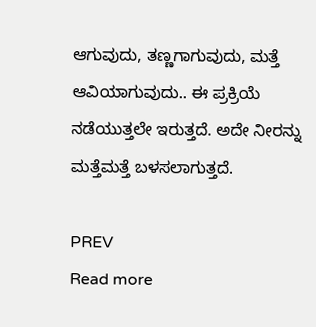ಆಗುವುದು, ತಣ್ಣಗಾಗುವುದು, ಮತ್ತೆ ಆವಿಯಾಗುವುದು.. ಈ ಪ್ರಕ್ರಿಯೆ ನಡೆಯುತ್ತಲೇ ಇರುತ್ತದೆ. ಅದೇ ನೀರನ್ನು ಮತ್ತೆಮತ್ತೆ ಬಳಸಲಾಗುತ್ತದೆ.

PREV
Read more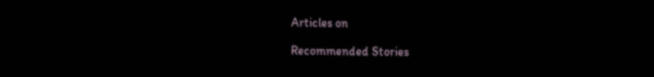Articles on

Recommended Stories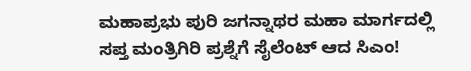ಮಹಾಪ್ರಭು ಪುರಿ ಜಗನ್ನಾಥರ ಮಹಾ ಮಾರ್ಗದಲ್ಲಿ
ಸಪ್ತ ಮಂತ್ರಿಗಿರಿ ಪ್ರಶ್ನೆಗೆ ಸೈಲೆಂಟ್‌ ಆದ ಸಿಎಂ!